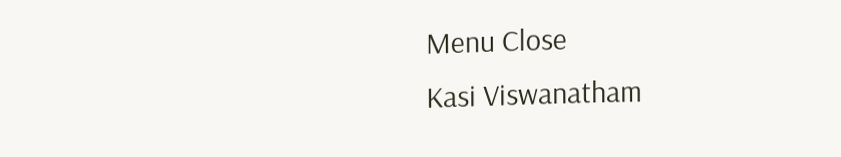Menu Close
Kasi Viswanatham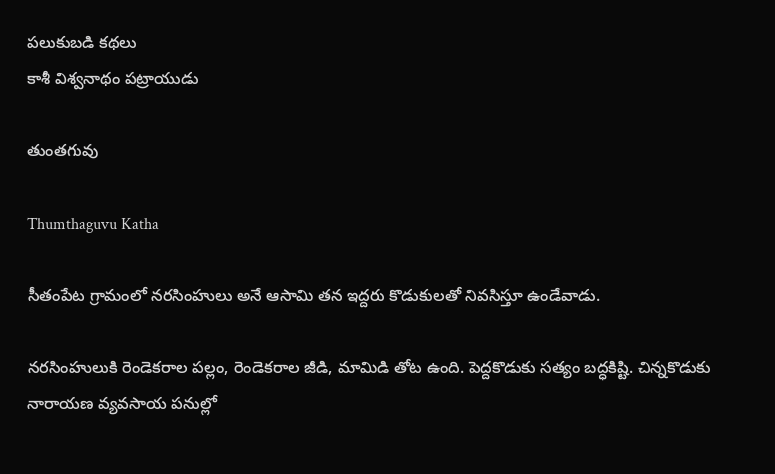పలుకుబడి కథలు
కాశీ విశ్వనాథం పట్రాయుడు

తుంతగువు

Thumthaguvu Katha

సీతంపేట గ్రామంలో నరసింహులు అనే ఆసామి తన ఇద్దరు కొడుకులతో నివసిస్తూ ఉండేవాడు.

నరసింహులుకి రెండెకరాల పల్లం, రెండెకరాల జీడి, మామిడి తోట ఉంది. పెద్దకొడుకు సత్యం బద్ధకిష్టి. చిన్నకొడుకు నారాయణ వ్యవసాయ పనుల్లో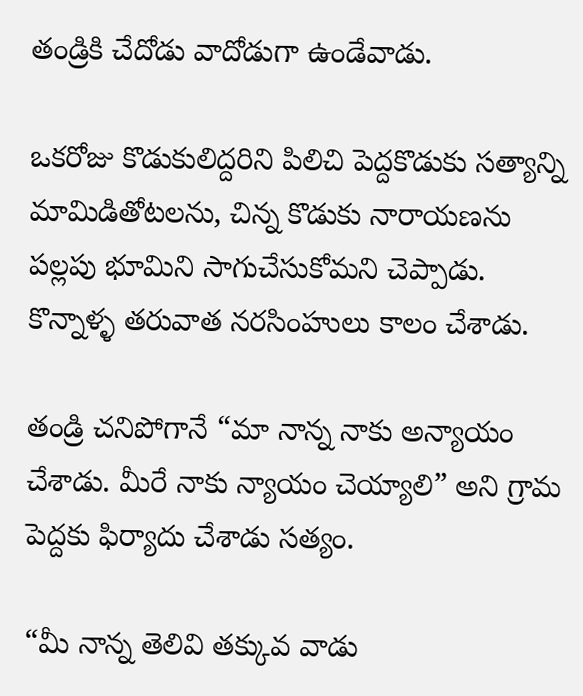తండ్రికి చేదోడు వాదోడుగా ఉండేవాడు.

ఒకరోజు కొడుకులిద్దరిని పిలిచి పెద్దకొడుకు సత్యాన్ని మామిడితోటలను, చిన్న కొడుకు నారాయణను పల్లపు భూమిని సాగుచేసుకోమని చెప్పాడు. కొన్నాళ్ళ తరువాత నరసింహులు కాలం చేశాడు.

తండ్రి చనిపోగానే “మా నాన్న నాకు అన్యాయం చేశాడు. మీరే నాకు న్యాయం చెయ్యాలి” అని గ్రామ పెద్దకు ఫిర్యాదు చేశాడు సత్యం.

“మీ నాన్న తెలివి తక్కువ వాడు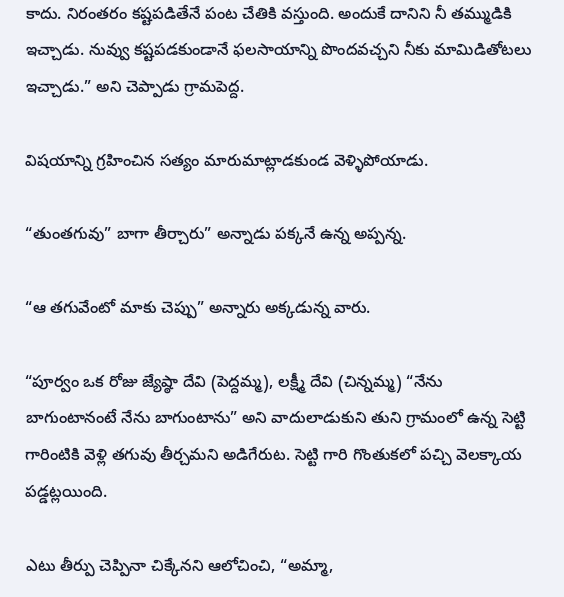కాదు. నిరంతరం కష్టపడితేనే పంట చేతికి వస్తుంది. అందుకే దానిని నీ తమ్ముడికి ఇచ్చాడు. నువ్వు కష్టపడకుండానే ఫలసాయాన్ని పొందవచ్చని నీకు మామిడితోటలు ఇచ్చాడు.” అని చెప్పాడు గ్రామపెద్ద.

విషయాన్ని గ్రహించిన సత్యం మారుమాట్లాడకుండ వెళ్ళిపోయాడు.

“తుంతగువు” బాగా తీర్చారు” అన్నాడు పక్కనే ఉన్న అప్పన్న.

“ఆ తగువేంటో మాకు చెప్పు” అన్నారు అక్కడున్న వారు.

“పూర్వం ఒక రోజు జ్యేష్ఠా దేవి (పెద్దమ్మ), లక్ష్మీ దేవి (చిన్నమ్మ) “నేను బాగుంటానంటే నేను బాగుంటాను” అని వాదులాడుకుని తుని గ్రామంలో ఉన్న సెట్టి గారింటికి వెళ్లి తగువు తీర్చమని అడిగేరుట. సెట్టి గారి గొంతుకలో పచ్చి వెలక్కాయ పడ్డట్లయింది.

ఎటు తీర్పు చెప్పినా చిక్కేనని ఆలోచించి, “అమ్మా,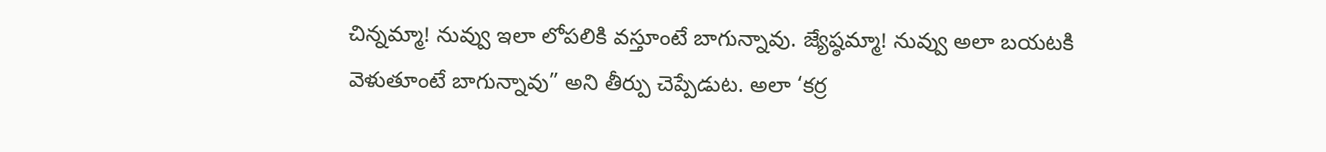చిన్నమ్మా! నువ్వు ఇలా లోపలికి వస్తూంటే బాగున్నావు. జ్యేష్ఠమ్మా! నువ్వు అలా బయటకి వెళుతూంటే బాగున్నావు” అని తీర్పు చెప్పేడుట. అలా ‘కర్ర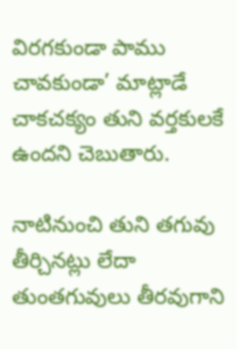విరగకుండా పాము చావకుండా’ మాట్లాడే చాకచక్యం తుని వర్తకులకే ఉందని చెబుతారు.

నాటినుంచి తుని తగువు తీర్చినట్లు లేదా తుంతగువులు తీరవుగాని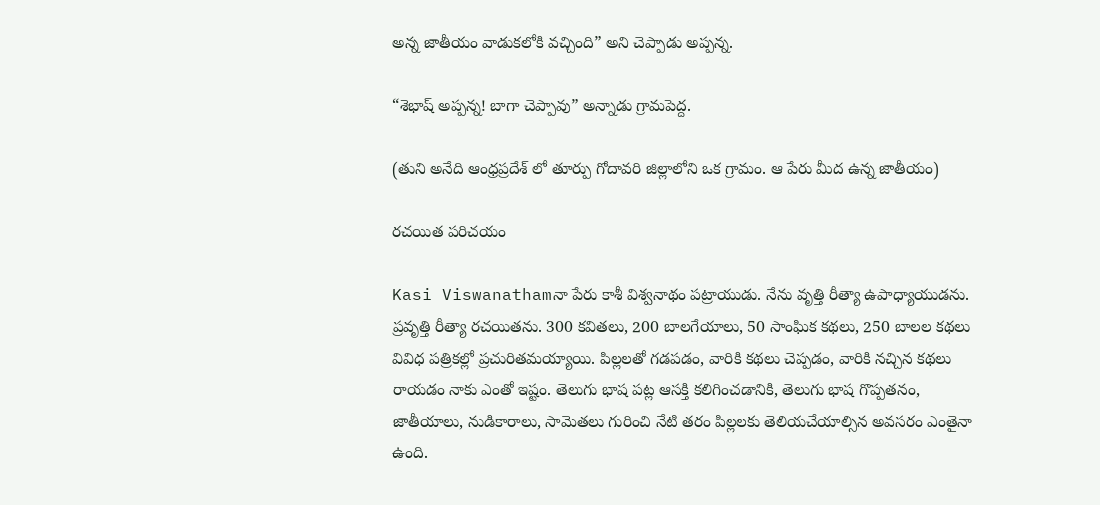అన్న జాతీయం వాడుకలోకి వచ్చింది” అని చెప్పాడు అప్పన్న.

“శెభాష్ అప్పన్న! బాగా చెప్పావు” అన్నాడు గ్రామపెద్ద.

(తుని అనేది ఆంధ్రప్రదేశ్ లో తూర్పు గోదావరి జిల్లాలోని ఒక గ్రామం. ఆ పేరు మీద ఉన్న జాతీయం)

రచయిత పరిచయం

Kasi Viswanathamనా పేరు కాశీ విశ్వనాథం పట్రాయుడు. నేను వృత్తి రీత్యా ఉపాధ్యాయుడను. ప్రవృత్తి రీత్యా రచయితను. 300 కవితలు, 200 బాలగేయాలు, 50 సాంఘిక కథలు, 250 బాలల కథలు వివిధ పత్రికల్లో ప్రచురితమయ్యాయి. పిల్లలతో గడపడం, వారికి కథలు చెప్పడం, వారికి నచ్చిన కథలు రాయడం నాకు ఎంతో ఇష్టం. తెలుగు భాష పట్ల ఆసక్తి కలిగించడానికి, తెలుగు భాష గొప్పతనం, జాతీయాలు, నుడికారాలు, సామెతలు గురించి నేటి తరం పిల్లలకు తెలియచేయాల్సిన అవసరం ఎంతైనా ఉంది.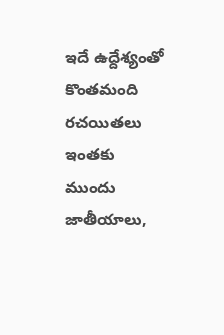ఇదే ఉద్దేశ్యంతో కొంతమంది రచయితలు ఇంతకు ముందు జాతీయాలు,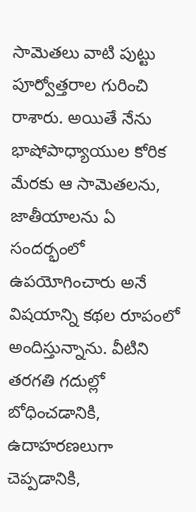సామెతలు వాటి పుట్టు పూర్వోత్తరాల గురించి రాశారు. అయితే నేను భాషోపాధ్యాయుల కోరిక మేరకు ఆ సామెతలను, జాతీయాలను ఏ సందర్భంలో ఉపయోగించారు అనే విషయాన్ని కథల రూపంలో అందిస్తున్నాను. వీటిని తరగతి గదుల్లో బోధించడానికి, ఉదాహరణలుగా చెప్పడానికి,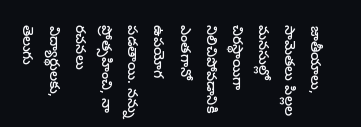జాతీయాలు, సామెతలు పిల్లల మనసుల్లో చిరస్థాయిగా నిలిచిపోవడానికి ఎంతగానో ఉపయోగ పడతాయి. నన్ను ప్రోత్సహించి, నా రచనలు విద్యార్థులకు, తెలుగు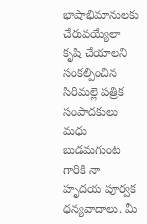భాషాభిమానులకు చేరువయ్యేలా కృషి చేయాలని సంకల్పించిన సిరిమల్లె పత్రిక సంపాదకులు మధు బుడమగుంట గారికి నా హృదయ పూర్వక ధన్యవాదాలు. మీ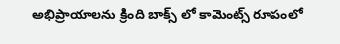అభిప్రాయాలను క్రింది బాక్స్ లో కామెంట్స్ రూపంలో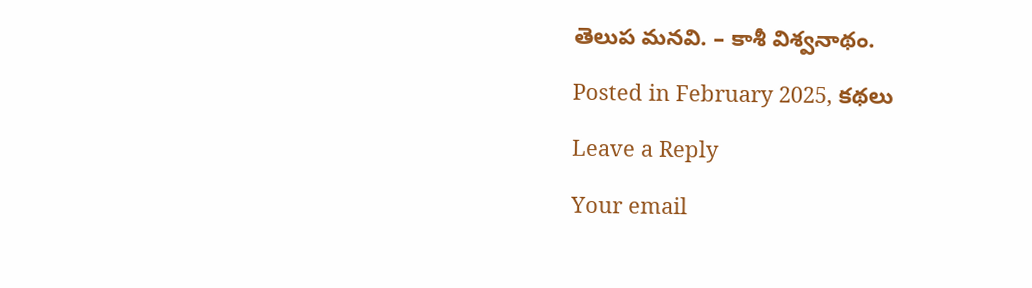తెలుప మనవి. – కాశీ విశ్వనాథం.

Posted in February 2025, కథలు

Leave a Reply

Your email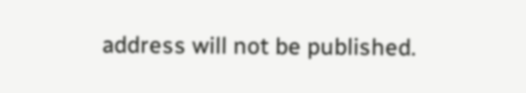address will not be published.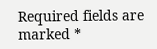Required fields are marked *